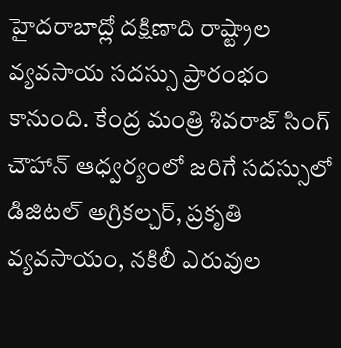హైదరాబాద్లో దక్షిణాది రాష్ట్రాల వ్యవసాయ సదస్సు ప్రారంభం కానుంది. కేంద్ర మంత్రి శివరాజ్ సింగ్ చౌహాన్ ఆధ్వర్యంలో జరిగే సదస్సులో డిజిటల్ అగ్రికల్చర్, ప్రకృతి వ్యవసాయం, నకిలీ ఎరువుల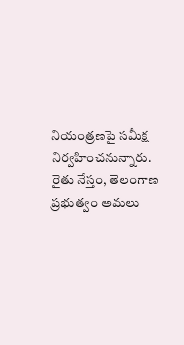నియంత్రణపై సమీక్ష నిర్వహించనున్నారు. రైతు నేస్తం, తెలంగాణ ప్రభుత్వం అమలు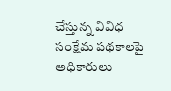చేస్తున్న వివిధ సంక్షేమ పథకాలపై అధికారులు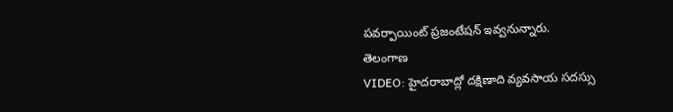పవర్పాయింట్ ప్రజంటేషన్ ఇవ్వనున్నారు.
తెలంగాణ
VIDEO: హైదరాబాద్లో దక్షిణాది వ్యవసాయ సదస్సు